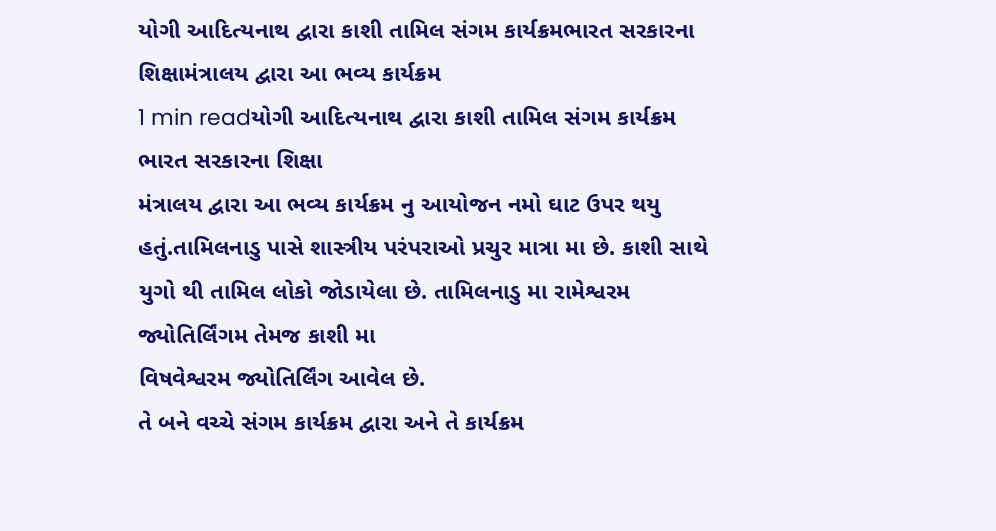યોગી આદિત્યનાથ દ્વારા કાશી તામિલ સંગમ કાર્યક્રમભારત સરકારના શિક્ષામંત્રાલય દ્વારા આ ભવ્ય કાર્યક્રમ
1 min readયોગી આદિત્યનાથ દ્વારા કાશી તામિલ સંગમ કાર્યક્રમ
ભારત સરકારના શિક્ષા
મંત્રાલય દ્વારા આ ભવ્ય કાર્યક્રમ નુ આયોજન નમો ઘાટ ઉપર થયુ હતું.તામિલનાડુ પાસે શાસ્ત્રીય પરંપરાઓ પ્રચુર માત્રા મા છે. કાશી સાથે યુગો થી તામિલ લોકો જોડાયેલા છે. તામિલનાડુ મા રામેશ્વરમ જ્યોતિર્લિંગમ તેમજ કાશી મા
વિષવેશ્વરમ જ્યોતિર્લિંગ આવેલ છે.
તે બને વચ્ચે સંગમ કાર્યક્રમ દ્વારા અને તે કાર્યક્રમ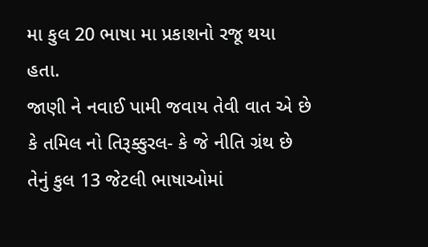મા કુલ 20 ભાષા મા પ્રકાશનો રજૂ થયા હતા.
જાણી ને નવાઈ પામી જવાય તેવી વાત એ છે કે તમિલ નો તિરૂક્કુરલ- કે જે નીતિ ગ્રંથ છે તેનું કુલ 13 જેટલી ભાષાઓમાં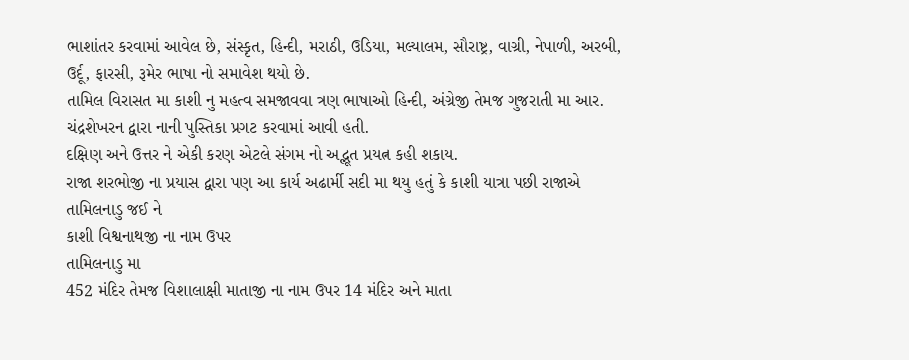ભાશાંતર કરવામાં આવેલ છે, સંસ્કૃત, હિન્દી, મરાઠી, ઉડિયા, મલ્યાલમ, સૌરાષ્ટ્ર, વાગ્રી, નેપાળી, અરબી, ઉર્દૂ, ફારસી, રૂમેર ભાષા નો સમાવેશ થયો છે.
તામિલ વિરાસત મા કાશી નુ મહત્વ સમજાવવા ત્રણ ભાષાઓ હિન્દી, અંગ્રેજી તેમજ ગુજરાતી મા આર. ચંદ્રશેખરન દ્વારા નાની પુસ્તિકા પ્રગટ કરવામાં આવી હતી.
દક્ષિણ અને ઉત્તર ને એકી કરણ એટલે સંગમ નો અદ્ભૂત પ્રયત્ન કહી શકાય.
રાજા શરભોજી ના પ્રયાસ દ્વારા પણ આ કાર્ય અઢાર્મી સદી મા થયુ હતું કે કાશી યાત્રા પછી રાજાએ તામિલનાડુ જઈ ને
કાશી વિશ્વનાથજી ના નામ ઉપર
તામિલનાડુ મા
452 મંદિર તેમજ વિશાલાક્ષી માતાજી ના નામ ઉપર 14 મંદિર અને માતા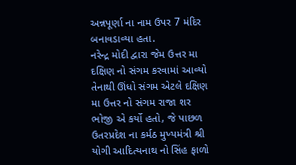અન્નપૂર્ણા ના નામ ઉપર 7 મંદિર બનાવડાવ્યા હતા.
નરેન્દ્ર મોદી દ્વારા જેમ ઉત્તર મા દક્ષિણ નો સંગમ કરવામાં આવ્યો તેનાથી ઊંધો સંગમ એટલે દક્ષિણ મા ઉત્તર નો સંગમ રાજા શર ભોજી એ કર્યો હતો, જે પાછળ ઉતરપ્રદેશ ના કર્મઠ મુખ્યમંત્રી શ્રી યોગી આદિત્યનાથ નો સિંહ ફાળો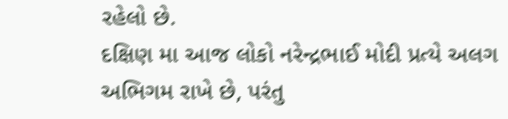રહેલો છે.
દક્ષિણ મા આજ લોકો નરેન્દ્રભાઈ મોદી પ્રત્યે અલગ અભિગમ રાખે છે, પરંતુ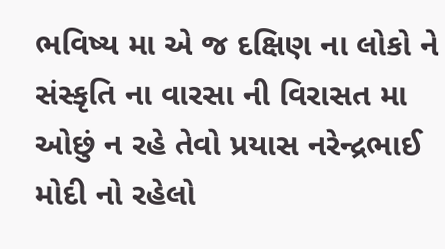ભવિષ્ય મા એ જ દક્ષિણ ના લોકો ને સંસ્કૃતિ ના વારસા ની વિરાસત મા ઓછું ન રહે તેવો પ્રયાસ નરેન્દ્રભાઈ મોદી નો રહેલો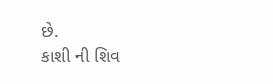છે.
કાશી ની શિવ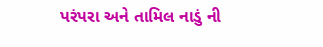પરંપરા અને તામિલ નાડું ની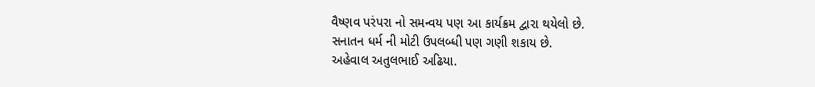વૈષ્ણવ પરંપરા નો સમન્વય પણ આ કાર્યક્રમ દ્વારા થયેલો છે.
સનાતન ધર્મ ની મોટી ઉપલબ્ધી પણ ગણી શકાય છે.
અહેવાલ અતુલભાઈ અઢિયા.